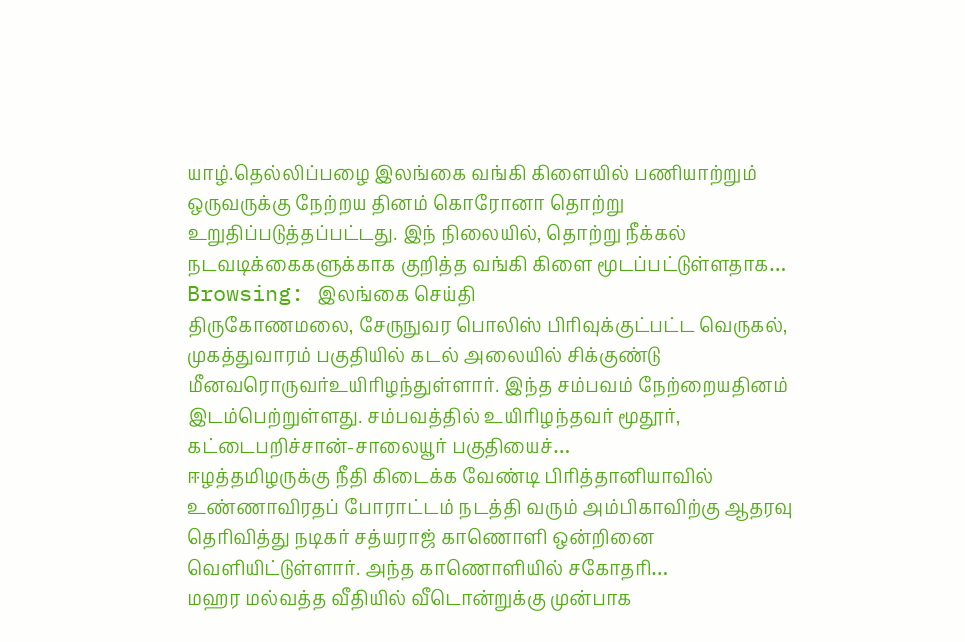யாழ்.தெல்லிப்பழை இலங்கை வங்கி கிளையில் பணியாற்றும் ஒருவருக்கு நேற்றய தினம் கொரோனா தொற்று உறுதிப்படுத்தப்பட்டது. இந் நிலையில், தொற்று நீக்கல் நடவடிக்கைகளுக்காக குறித்த வங்கி கிளை மூடப்பட்டுள்ளதாக…
Browsing: இலங்கை செய்தி
திருகோணமலை, சேருநுவர பொலிஸ் பிரிவுக்குட்பட்ட வெருகல், முகத்துவாரம் பகுதியில் கடல் அலையில் சிக்குண்டு மீனவரொருவர்உயிரிழந்துள்ளார். இந்த சம்பவம் நேற்றையதினம் இடம்பெற்றுள்ளது. சம்பவத்தில் உயிரிழந்தவர் மூதூர், கட்டைபறிச்சான்-சாலையூர் பகுதியைச்…
ஈழத்தமிழருக்கு நீதி கிடைக்க வேண்டி பிரித்தானியாவில் உண்ணாவிரதப் போராட்டம் நடத்தி வரும் அம்பிகாவிற்கு ஆதரவு தெரிவித்து நடிகர் சத்யராஜ் காணொளி ஒன்றினை வெளியிட்டுள்ளார். அந்த காணொளியில் சகோதரி…
மஹர மல்வத்த வீதியில் வீடொன்றுக்கு முன்பாக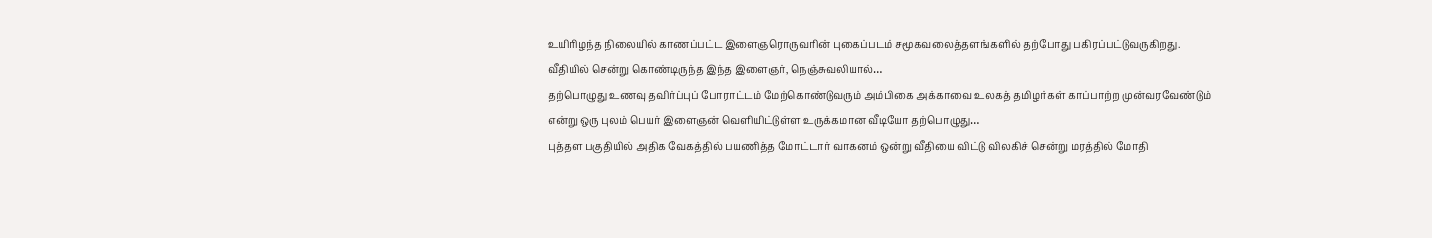உயிரிழந்த நிலையில் காணப்பட்ட இளைஞரொருவரின் புகைப்படம் சமூகவலைத்தளங்களில் தற்போது பகிரப்பட்டுவருகிறது. வீதியில் சென்று கொண்டிருந்த இந்த இளைஞர், நெஞ்சுவலியால்…
தற்பொழுது உணவு தவிர்ப்புப் போராட்டம் மேற்கொண்டுவரும் அம்பிகை அக்காவை உலகத் தமிழர்கள் காப்பாற்ற முன்வரவேண்டும் என்று ஒரு புலம் பெயர் இளைஞன் வெளியிட்டுள்ள உருக்கமான வீடியோ தற்பொழுது…
புத்தள பகுதியில் அதிக வேகத்தில் பயணித்த மோட்டார் வாகனம் ஒன்று வீதியை விட்டு விலகிச் சென்று மரத்தில் மோதி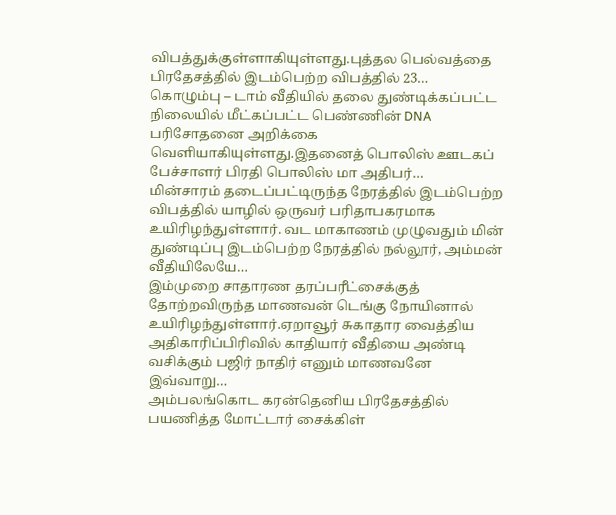விபத்துக்குள்ளாகியுள்ளது.புத்தல பெல்வத்தை பிரதேசத்தில் இடம்பெற்ற விபத்தில் 23…
கொழும்பு – டாம் வீதியில் தலை துண்டிக்கப்பட்ட நிலையில் மீட்கப்பட்ட பெண்ணின் DNA பரிசோதனை அறிக்கை வெளியாகியுள்ளது.இதனைத் பொலிஸ் ஊடகப் பேச்சாளர் பிரதி பொலிஸ் மா அதிபர்…
மின்சாரம் தடைப்பட்டிருந்த நேரத்தில் இடம்பெற்ற விபத்தில் யாழில் ஒருவர் பரிதாபகரமாக உயிரிழந்துள்ளார். வட மாகாணம் முழுவதும் மின் துண்டிப்பு இடம்பெற்ற நேரத்தில் நல்லூர், அம்மன் வீதியிலேயே…
இம்முறை சாதாரண தரப்பரீட்சைக்குத் தோற்றவிருந்த மாணவன் டெங்கு நோயினால் உயிரிழந்துள்ளார்.ஏறாவூர் சுகாதார வைத்திய அதிகாரிப்பிரிவில் காதியார் வீதியை அண்டி வசிக்கும் பஜிர் நாதிர் எனும் மாணவனே இவ்வாறு…
அம்பலங்கொட கரன்தெனிய பிரதேசத்தில் பயணித்த மோட்டார் சைக்கிள்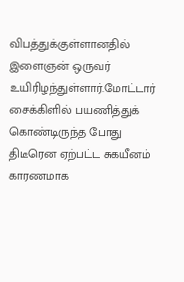விபத்துக்குள்ளானதில் இளைஞன் ஒருவர் உயிரிழந்துள்ளார்.மோட்டார் சைக்கிளில் பயணித்துக் கொண்டிருந்த போது திடீரென ஏற்பட்ட சுகயீனம் காரணமாக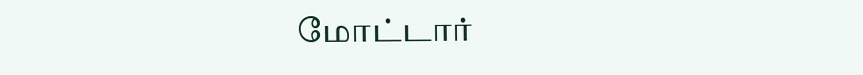மோட்டார்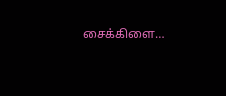சைக்கிளை…